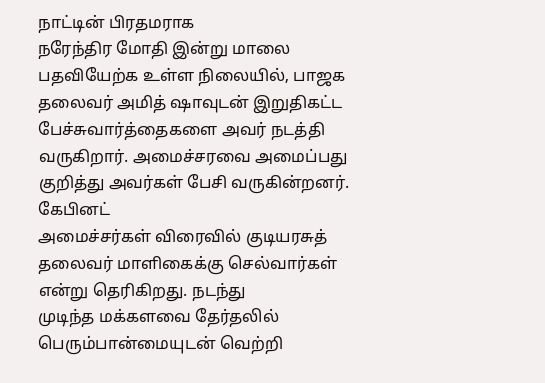நாட்டின் பிரதமராக
நரேந்திர மோதி இன்று மாலை பதவியேற்க உள்ள நிலையில், பாஜக தலைவர் அமித் ஷாவுடன் இறுதிகட்ட பேச்சுவார்த்தைகளை அவர் நடத்தி
வருகிறார். அமைச்சரவை அமைப்பது குறித்து அவர்கள் பேசி வருகின்றனர்.
கேபினட்
அமைச்சர்கள் விரைவில் குடியரசுத் தலைவர் மாளிகைக்கு செல்வார்கள் என்று தெரிகிறது. நடந்து
முடிந்த மக்களவை தேர்தலில் பெரும்பான்மையுடன் வெற்றி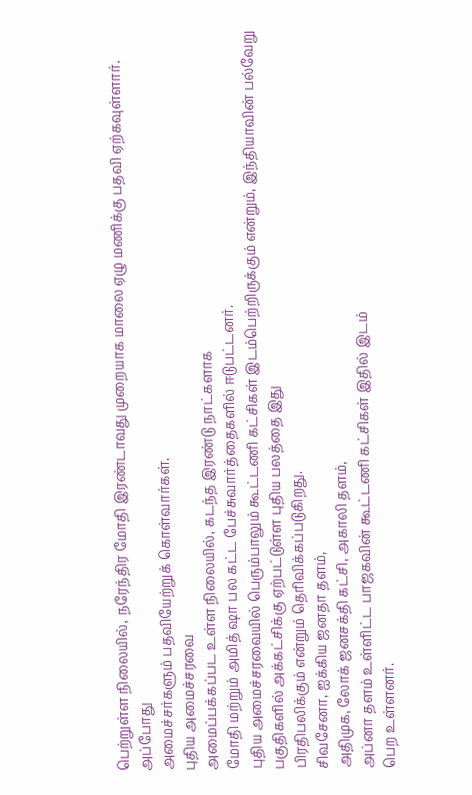பெற்றுள்ள நிலையில், நரேந்திர மோதி இரண்டாவது முறையாக மாலை ஏழு மணிக்கு பதவி ஏற்கவுள்ளார். அப்போது
அமைச்சர்களும் பதவியேற்றுக் கொள்வார்கள்.
புதிய அமைச்சரவை
அமைப்பக்கப்பட உள்ள நிலையில், கடந்த இரண்டு நாட்களாக
மோதி மற்றும் அமித் ஷா பல கட்ட பேச்சுவார்த்தைகளில் ஈடுபட்டனர்.
புதிய அமைச்சரவையில் பெரும்பாலும் கூட்டணி கட்சிகள் இடம்பெற்றிருக்கும் என்றும், இந்தியாவின் பல்வேறு பகுதிகளில் அக்கட்சிக்கு ஏற்பட்டுள்ள புதிய பலத்தை இது
பிரதிபலிக்கும் என்றும் தெரிவிக்கப்படுகிறது.
சிவசேனா, ஐக்கிய ஜனதா தளம்,
அதிமுக, லோக் ஜனசக்தி கட்சி, அகாலி தளம்,
அப்னா தளம் உள்ளிட்ட பாஜகவின் கூட்டணி கட்சிகள் இதில் இடம்
பெற உள்ளனர்.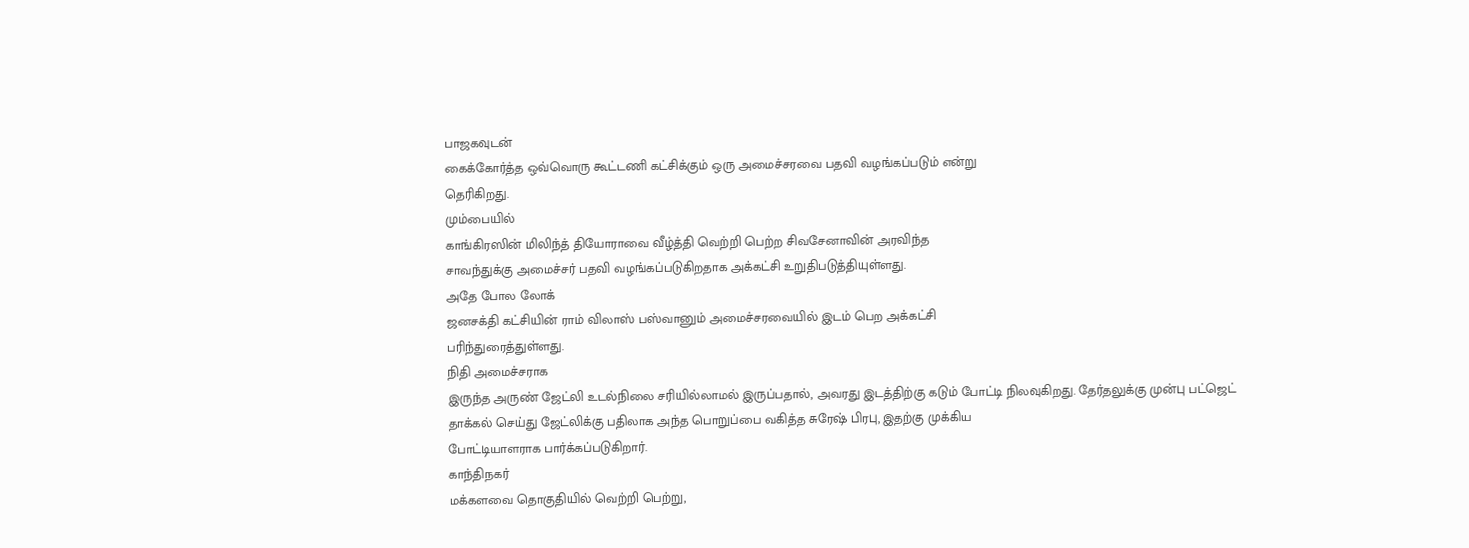பாஜகவுடன்
கைக்கோர்த்த ஒவ்வொரு கூட்டணி கட்சிக்கும் ஒரு அமைச்சரவை பதவி வழங்கப்படும் என்று
தெரிகிறது.
மும்பையில்
காங்கிரஸின் மிலிந்த் தியோராவை வீழ்த்தி வெற்றி பெற்ற சிவசேனாவின் அரவிந்த
சாவந்துக்கு அமைச்சர் பதவி வழங்கப்படுகிறதாக அக்கட்சி உறுதிபடுத்தியுள்ளது.
அதே போல லோக்
ஜனசக்தி கட்சியின் ராம் விலாஸ் பஸ்வானும் அமைச்சரவையில் இடம் பெற அக்கட்சி
பரிந்துரைத்துள்ளது.
நிதி அமைச்சராக
இருந்த அருண் ஜேட்லி உடல்நிலை சரியில்லாமல் இருப்பதால், அவரது இடத்திற்கு கடும் போட்டி நிலவுகிறது. தேர்தலுக்கு முன்பு பட்ஜெட்
தாக்கல் செய்து ஜேட்லிக்கு பதிலாக அந்த பொறுப்பை வகித்த சுரேஷ் பிரபு, இதற்கு முக்கிய
போட்டியாளராக பார்க்கப்படுகிறார்.
காந்திநகர்
மக்களவை தொகுதியில் வெற்றி பெற்று,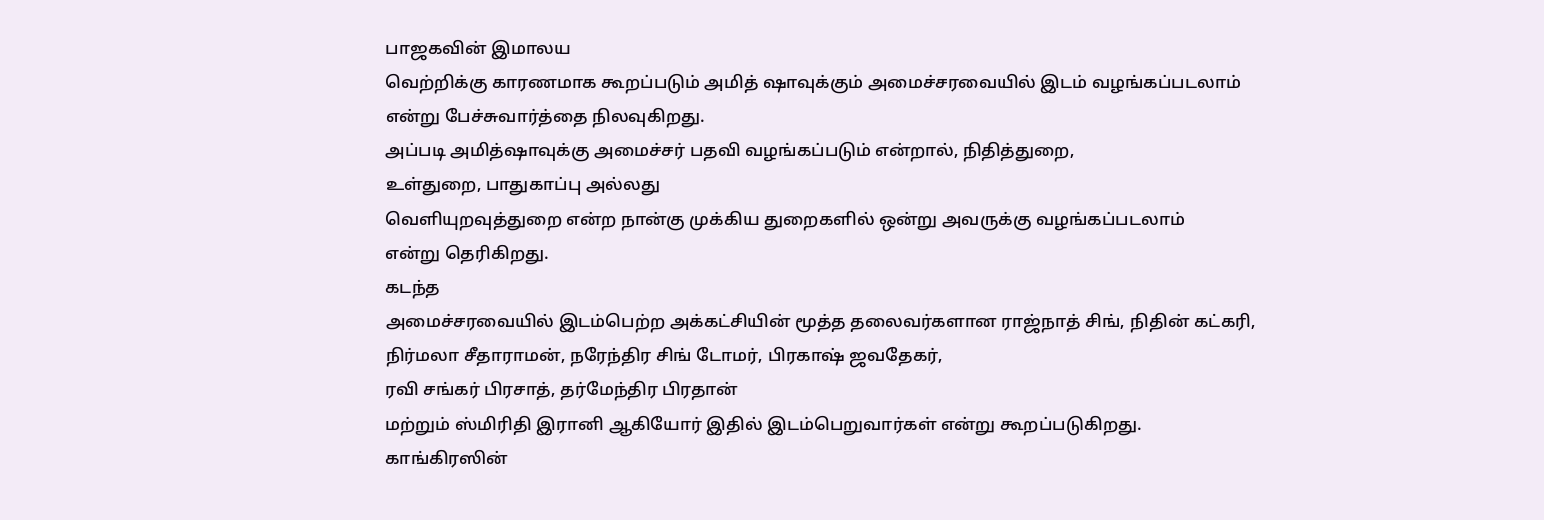பாஜகவின் இமாலய
வெற்றிக்கு காரணமாக கூறப்படும் அமித் ஷாவுக்கும் அமைச்சரவையில் இடம் வழங்கப்படலாம்
என்று பேச்சுவார்த்தை நிலவுகிறது.
அப்படி அமித்ஷாவுக்கு அமைச்சர் பதவி வழங்கப்படும் என்றால், நிதித்துறை,
உள்துறை, பாதுகாப்பு அல்லது
வெளியுறவுத்துறை என்ற நான்கு முக்கிய துறைகளில் ஒன்று அவருக்கு வழங்கப்படலாம்
என்று தெரிகிறது.
கடந்த
அமைச்சரவையில் இடம்பெற்ற அக்கட்சியின் மூத்த தலைவர்களான ராஜ்நாத் சிங், நிதின் கட்கரி,
நிர்மலா சீதாராமன், நரேந்திர சிங் டோமர், பிரகாஷ் ஜவதேகர்,
ரவி சங்கர் பிரசாத், தர்மேந்திர பிரதான்
மற்றும் ஸ்மிரிதி இரானி ஆகியோர் இதில் இடம்பெறுவார்கள் என்று கூறப்படுகிறது.
காங்கிரஸின்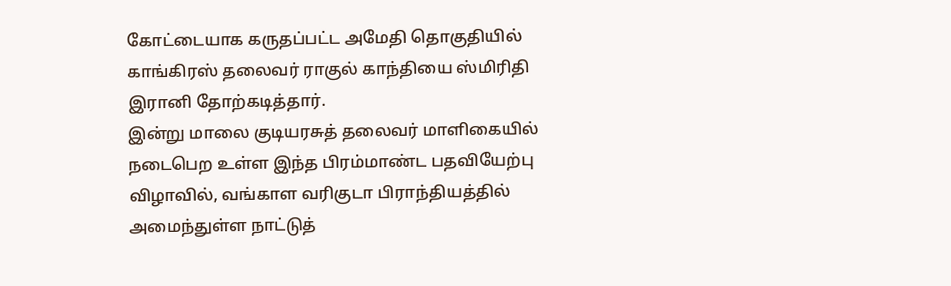கோட்டையாக கருதப்பட்ட அமேதி தொகுதியில் காங்கிரஸ் தலைவர் ராகுல் காந்தியை ஸ்மிரிதி
இரானி தோற்கடித்தார்.
இன்று மாலை குடியரசுத் தலைவர் மாளிகையில் நடைபெற உள்ள இந்த பிரம்மாண்ட பதவியேற்பு விழாவில், வங்காள வரிகுடா பிராந்தியத்தில் அமைந்துள்ள நாட்டுத்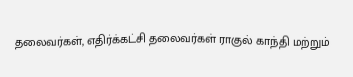தலைவர்கள், எதிர்க்கட்சி தலைவர்கள் ராகுல் காந்தி மற்றும்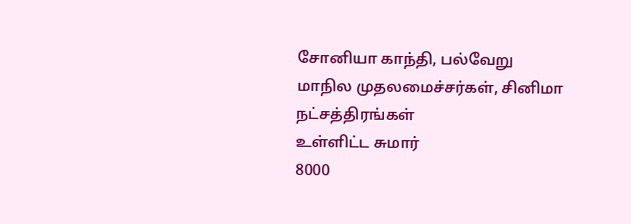சோனியா காந்தி, பல்வேறு மாநில முதலமைச்சர்கள், சினிமா நட்சத்திரங்கள்
உள்ளிட்ட சுமார்
8000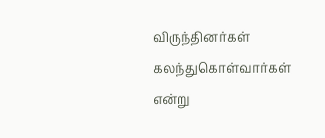விருந்தினர்கள் கலந்துகொள்வார்கள் என்று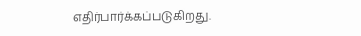எதிர்பார்க்கப்படுகிறது.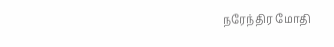நரேந்திர மோதி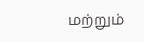மற்றும்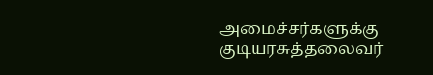அமைச்சர்களுக்கு குடியரசுத்தலைவர்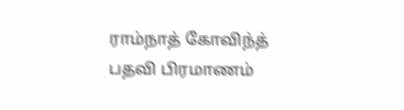ராம்நாத் கோவிந்த் பதவி பிரமாணம்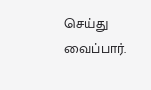செய்து
வைப்பார்.